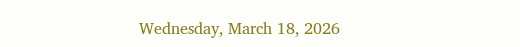Wednesday, March 18, 2026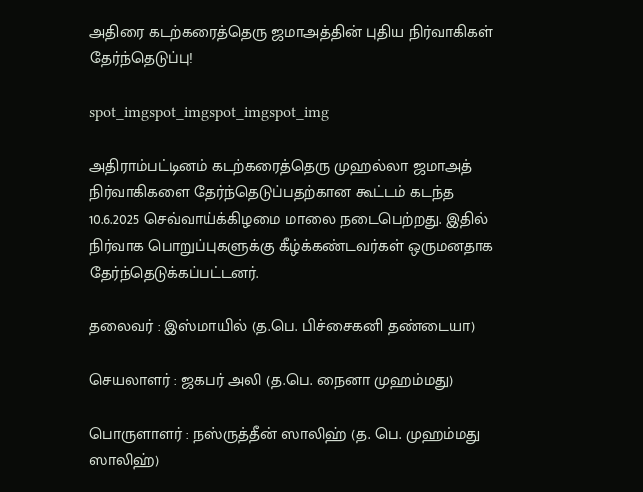அதிரை கடற்கரைத்தெரு ஜமாஅத்தின் புதிய நிர்வாகிகள் தேர்ந்தெடுப்பு!

spot_imgspot_imgspot_imgspot_img

அதிராம்பட்டினம் கடற்கரைத்தெரு முஹல்லா ஜமாஅத் நிர்வாகிகளை தேர்ந்தெடுப்பதற்கான கூட்டம் கடந்த
10.6.2025 செவ்வாய்க்கிழமை மாலை நடைபெற்றது. இதில் நிர்வாக பொறுப்புகளுக்கு கீழ்க்கண்டவர்கள் ஒருமனதாக தேர்ந்தெடுக்கப்பட்டனர்.

தலைவர் : இஸ்மாயில் (த.பெ. பிச்சைகனி தண்டையா)

செயலாளர் : ஜகபர் அலி (த.பெ. நைனா முஹம்மது)

பொருளாளர் : நஸ்ருத்தீன் ஸாலிஹ் (த. பெ. முஹம்மது ஸாலிஹ்)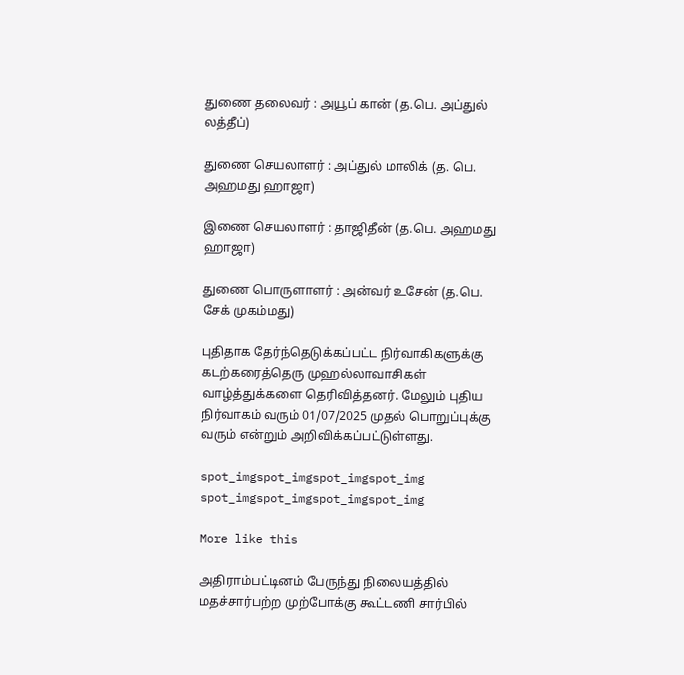துணை தலைவர் : அயூப் கான் (த.பெ. அப்துல் லத்தீப்)

துணை செயலாளர் : அப்துல் மாலிக் (த. பெ. அஹமது ஹாஜா)

இணை செயலாளர் : தாஜிதீன் (த.பெ. அஹமது ஹாஜா)

துணை பொருளாளர் : அன்வர் உசேன் (த.பெ. சேக் முகம்மது)

புதிதாக தேர்ந்தெடுக்கப்பட்ட நிர்வாகிகளுக்கு கடற்கரைத்தெரு முஹல்லாவாசிகள் வாழ்த்துக்களை தெரிவித்தனர். மேலும் புதிய நிர்வாகம் வரும் 01/07/2025 முதல் பொறுப்புக்கு வரும் என்றும் அறிவிக்கப்பட்டுள்ளது.

spot_imgspot_imgspot_imgspot_img
spot_imgspot_imgspot_imgspot_img

More like this

அதிராம்பட்டினம் பேருந்து நிலையத்தில் மதச்சார்பற்ற முற்போக்கு கூட்டணி சார்பில்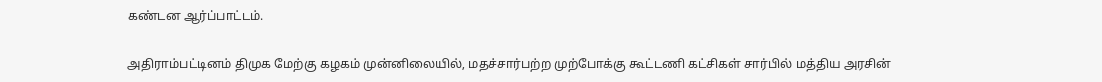கண்டன ஆர்ப்பாட்டம்.

அதிராம்பட்டினம் திமுக மேற்கு கழகம் முன்னிலையில், மதச்சார்பற்ற முற்போக்கு கூட்டணி கட்சிகள் சார்பில் மத்திய அரசின்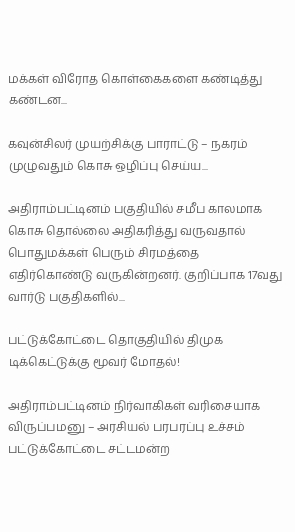மக்கள் விரோத கொள்கைகளை கண்டித்து கண்டன...

கவுன்சிலர் முயற்சிக்கு பாராட்டு – நகரம் முழுவதும் கொசு ஒழிப்பு செய்ய...

அதிராம்பட்டினம் பகுதியில் சமீப காலமாக கொசு தொல்லை அதிகரித்து வருவதால் பொதுமக்கள் பெரும் சிரமத்தை எதிர்கொண்டு வருகின்றனர். குறிப்பாக 17வது வார்டு பகுதிகளில்...

பட்டுக்கோட்டை தொகுதியில் திமுக டிக்கெட்டுக்கு மூவர் மோதல்!

அதிராம்பட்டினம் நிர்வாகிகள் வரிசையாக விருப்பமனு – அரசியல் பரபரப்பு உச்சம் பட்டுக்கோட்டை சட்டமன்ற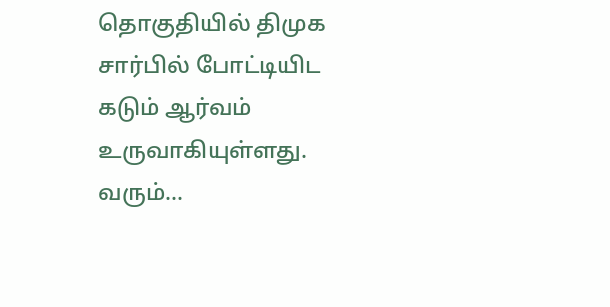தொகுதியில் திமுக சார்பில் போட்டியிட கடும் ஆர்வம் உருவாகியுள்ளது. வரும்...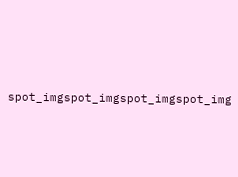spot_imgspot_imgspot_imgspot_img